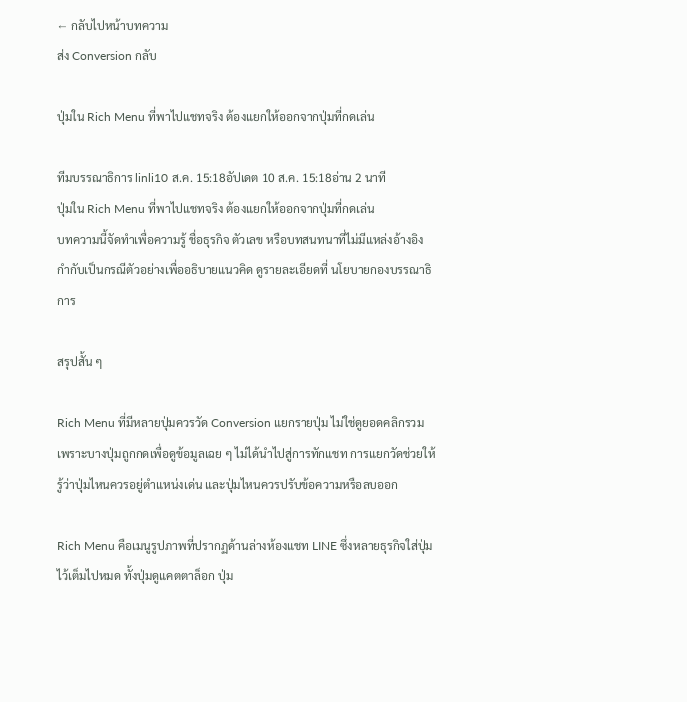← กลับไปหน้าบทความ
ส่ง Conversion กลับ

ปุ่มใน Rich Menu ที่พาไปแชทจริง ต้องแยกให้ออกจากปุ่มที่กดเล่น

ทีมบรรณาธิการ linli10 ส.ค. 15:18อัปเดต 10 ส.ค. 15:18อ่าน 2 นาที
ปุ่มใน Rich Menu ที่พาไปแชทจริง ต้องแยกให้ออกจากปุ่มที่กดเล่น
บทความนี้จัดทำเพื่อความรู้ ชื่อธุรกิจ ตัวเลข หรือบทสนทนาที่ไม่มีแหล่งอ้างอิงกำกับเป็นกรณีตัวอย่างเพื่ออธิบายแนวคิด ดูรายละเอียดที่ นโยบายกองบรรณาธิการ

สรุปสั้น ๆ

Rich Menu ที่มีหลายปุ่มควรวัด Conversion แยกรายปุ่ม ไม่ใช่ดูยอดคลิกรวม เพราะบางปุ่มถูกกดเพื่อดูข้อมูลเฉย ๆ ไม่ได้นำไปสู่การทักแชท การแยกวัดช่วยให้รู้ว่าปุ่มไหนควรอยู่ตำแหน่งเด่น และปุ่มไหนควรปรับข้อความหรือลบออก

Rich Menu คือเมนูรูปภาพที่ปรากฏด้านล่างห้องแชท LINE ซึ่งหลายธุรกิจใส่ปุ่มไว้เต็มไปหมด ทั้งปุ่มดูแคตตาล็อก ปุ่ม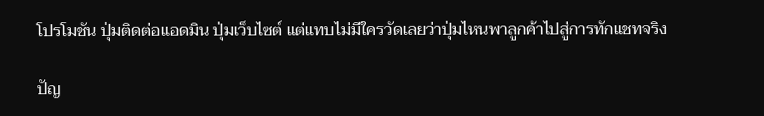โปรโมชัน ปุ่มติดต่อแอดมิน ปุ่มเว็บไซต์ แต่แทบไม่มีใครวัดเลยว่าปุ่มไหนพาลูกค้าไปสู่การทักแชทจริง

ปัญ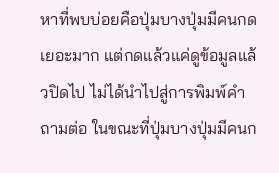หาที่พบบ่อยคือปุ่มบางปุ่มมีคนกดเยอะมาก แต่กดแล้วแค่ดูข้อมูลแล้วปิดไป ไม่ได้นำไปสู่การพิมพ์คำถามต่อ ในขณะที่ปุ่มบางปุ่มมีคนก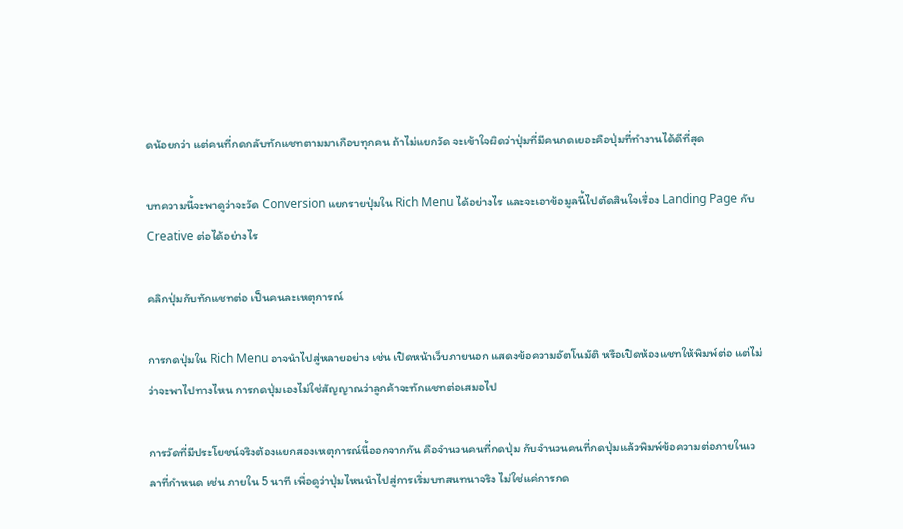ดน้อยกว่า แต่คนที่กดกลับทักแชทตามมาเกือบทุกคน ถ้าไม่แยกวัด จะเข้าใจผิดว่าปุ่มที่มีคนกดเยอะคือปุ่มที่ทำงานได้ดีที่สุด

บทความนี้จะพาดูว่าจะวัด Conversion แยกรายปุ่มใน Rich Menu ได้อย่างไร และจะเอาข้อมูลนี้ไปตัดสินใจเรื่อง Landing Page กับ Creative ต่อได้อย่างไร

คลิกปุ่มกับทักแชทต่อ เป็นคนละเหตุการณ์

การกดปุ่มใน Rich Menu อาจนำไปสู่หลายอย่าง เช่น เปิดหน้าเว็บภายนอก แสดงข้อความอัตโนมัติ หรือเปิดห้องแชทให้พิมพ์ต่อ แต่ไม่ว่าจะพาไปทางไหน การกดปุ่มเองไม่ใช่สัญญาณว่าลูกค้าจะทักแชทต่อเสมอไป

การวัดที่มีประโยชน์จริงต้องแยกสองเหตุการณ์นี้ออกจากกัน คือจำนวนคนที่กดปุ่ม กับจำนวนคนที่กดปุ่มแล้วพิมพ์ข้อความต่อภายในเวลาที่กำหนด เช่น ภายใน 5 นาที เพื่อดูว่าปุ่มไหนนำไปสู่การเริ่มบทสนทนาจริง ไม่ใช่แค่การกด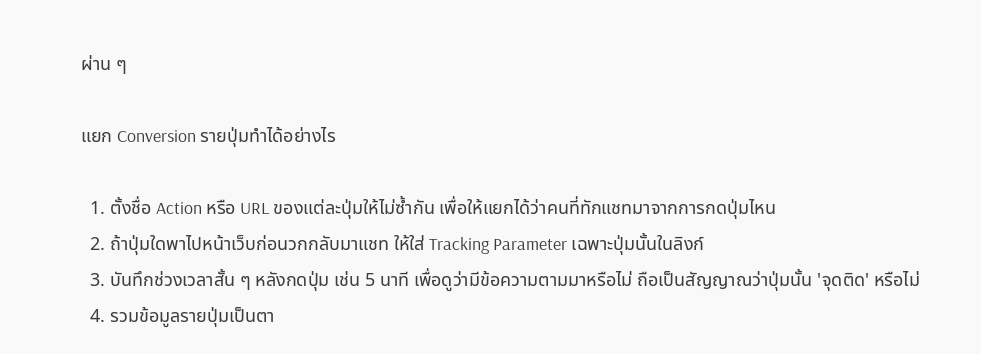ผ่าน ๆ

แยก Conversion รายปุ่มทำได้อย่างไร

  1. ตั้งชื่อ Action หรือ URL ของแต่ละปุ่มให้ไม่ซ้ำกัน เพื่อให้แยกได้ว่าคนที่ทักแชทมาจากการกดปุ่มไหน
  2. ถ้าปุ่มใดพาไปหน้าเว็บก่อนวกกลับมาแชท ให้ใส่ Tracking Parameter เฉพาะปุ่มนั้นในลิงก์
  3. บันทึกช่วงเวลาสั้น ๆ หลังกดปุ่ม เช่น 5 นาที เพื่อดูว่ามีข้อความตามมาหรือไม่ ถือเป็นสัญญาณว่าปุ่มนั้น 'จุดติด' หรือไม่
  4. รวมข้อมูลรายปุ่มเป็นตา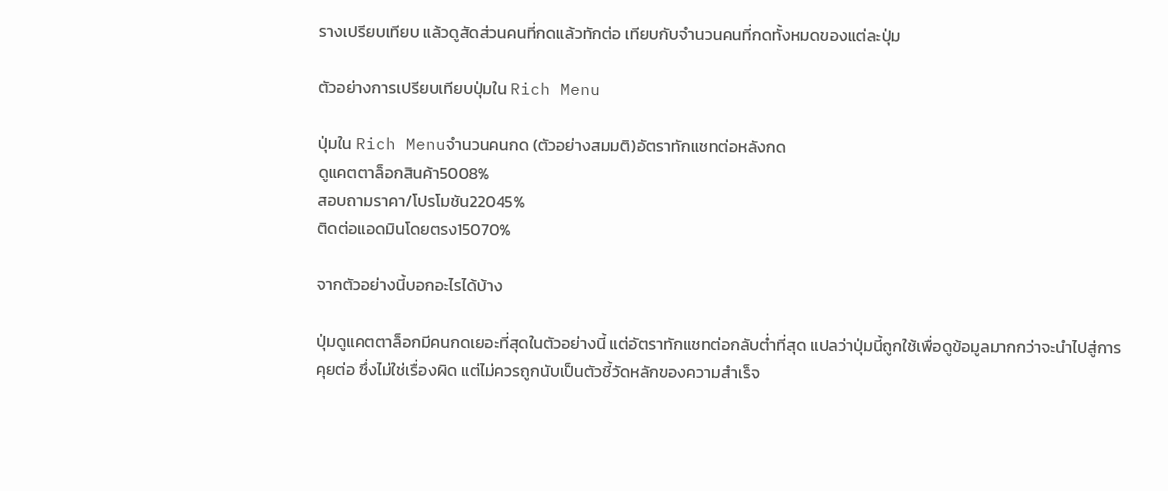รางเปรียบเทียบ แล้วดูสัดส่วนคนที่กดแล้วทักต่อ เทียบกับจำนวนคนที่กดทั้งหมดของแต่ละปุ่ม

ตัวอย่างการเปรียบเทียบปุ่มใน Rich Menu

ปุ่มใน Rich Menuจำนวนคนกด (ตัวอย่างสมมติ)อัตราทักแชทต่อหลังกด
ดูแคตตาล็อกสินค้า5008%
สอบถามราคา/โปรโมชัน22045%
ติดต่อแอดมินโดยตรง15070%

จากตัวอย่างนี้บอกอะไรได้บ้าง

ปุ่มดูแคตตาล็อกมีคนกดเยอะที่สุดในตัวอย่างนี้ แต่อัตราทักแชทต่อกลับต่ำที่สุด แปลว่าปุ่มนี้ถูกใช้เพื่อดูข้อมูลมากกว่าจะนำไปสู่การคุยต่อ ซึ่งไม่ใช่เรื่องผิด แต่ไม่ควรถูกนับเป็นตัวชี้วัดหลักของความสำเร็จ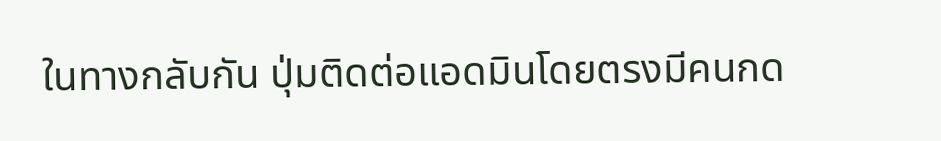ในทางกลับกัน ปุ่มติดต่อแอดมินโดยตรงมีคนกด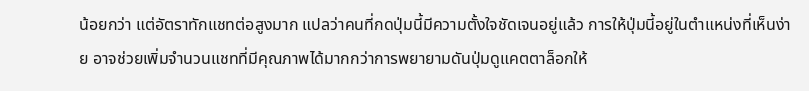น้อยกว่า แต่อัตราทักแชทต่อสูงมาก แปลว่าคนที่กดปุ่มนี้มีความตั้งใจชัดเจนอยู่แล้ว การให้ปุ่มนี้อยู่ในตำแหน่งที่เห็นง่าย อาจช่วยเพิ่มจำนวนแชทที่มีคุณภาพได้มากกว่าการพยายามดันปุ่มดูแคตตาล็อกให้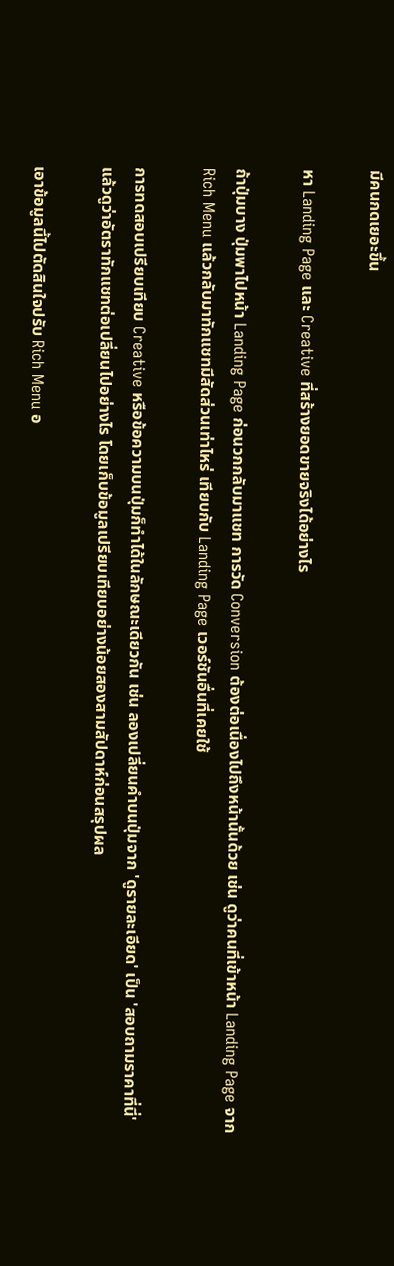มีคนกดเยอะขึ้น

หา Landing Page และ Creative ที่สร้างยอดขายจริงได้อย่างไร

ถ้าปุ่มบาง ปุ่มพาไปหน้า Landing Page ก่อนวกกลับมาแชท การวัด Conversion ต้องต่อเนื่องไปถึงหน้านั้นด้วย เช่น ดูว่าคนที่เข้าหน้า Landing Page จาก Rich Menu แล้วกลับมาทักแชทมีสัดส่วนเท่าไหร่ เทียบกับ Landing Page เวอร์ชันอื่นที่เคยใช้

การทดสอบเปรียบเทียบ Creative หรือข้อความบนปุ่มก็ทำได้ในลักษณะเดียวกัน เช่น ลองเปลี่ยนคำบนปุ่มจาก 'ดูรายละเอียด' เป็น 'สอบถามราคาที่นี่' แล้วดูว่าอัตราทักแชทต่อเปลี่ยนไปอย่างไร โดยเก็บข้อมูลเปรียบเทียบอย่างน้อยสองสามสัปดาห์ก่อนสรุปผล

เอาข้อมูลนี้ไปตัดสินใจปรับ Rich Menu อ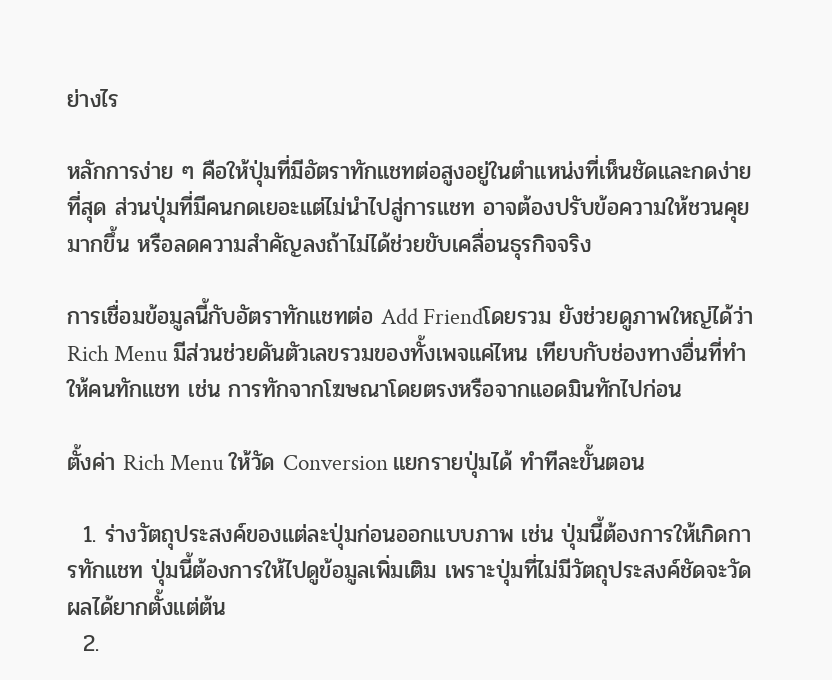ย่างไร

หลักการง่าย ๆ คือให้ปุ่มที่มีอัตราทักแชทต่อสูงอยู่ในตำแหน่งที่เห็นชัดและกดง่ายที่สุด ส่วนปุ่มที่มีคนกดเยอะแต่ไม่นำไปสู่การแชท อาจต้องปรับข้อความให้ชวนคุยมากขึ้น หรือลดความสำคัญลงถ้าไม่ได้ช่วยขับเคลื่อนธุรกิจจริง

การเชื่อมข้อมูลนี้กับอัตราทักแชทต่อ Add Friendโดยรวม ยังช่วยดูภาพใหญ่ได้ว่า Rich Menu มีส่วนช่วยดันตัวเลขรวมของทั้งเพจแค่ไหน เทียบกับช่องทางอื่นที่ทำให้คนทักแชท เช่น การทักจากโฆษณาโดยตรงหรือจากแอดมินทักไปก่อน

ตั้งค่า Rich Menu ให้วัด Conversion แยกรายปุ่มได้ ทำทีละขั้นตอน

  1. ร่างวัตถุประสงค์ของแต่ละปุ่มก่อนออกแบบภาพ เช่น ปุ่มนี้ต้องการให้เกิดการทักแชท ปุ่มนี้ต้องการให้ไปดูข้อมูลเพิ่มเติม เพราะปุ่มที่ไม่มีวัตถุประสงค์ชัดจะวัดผลได้ยากตั้งแต่ต้น
  2.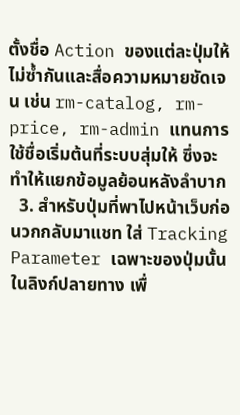ตั้งชื่อ Action ของแต่ละปุ่มให้ไม่ซ้ำกันและสื่อความหมายชัดเจน เช่น rm-catalog, rm-price, rm-admin แทนการใช้ชื่อเริ่มต้นที่ระบบสุ่มให้ ซึ่งจะทำให้แยกข้อมูลย้อนหลังลำบาก
  3. สำหรับปุ่มที่พาไปหน้าเว็บก่อนวกกลับมาแชท ใส่ Tracking Parameter เฉพาะของปุ่มนั้นในลิงก์ปลายทาง เพื่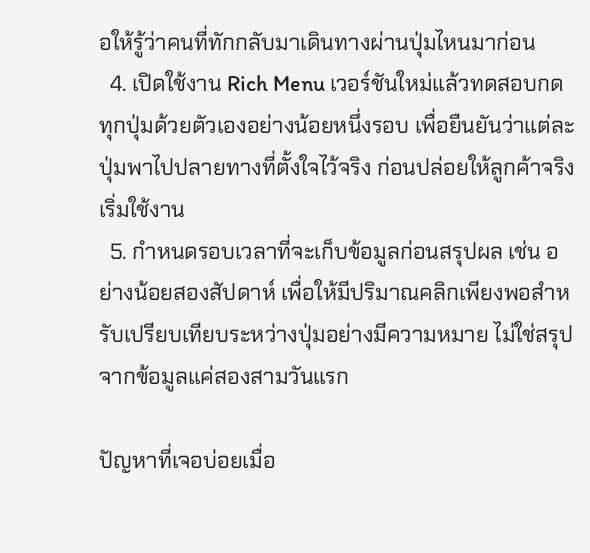อให้รู้ว่าคนที่ทักกลับมาเดินทางผ่านปุ่มไหนมาก่อน
  4. เปิดใช้งาน Rich Menu เวอร์ชันใหม่แล้วทดสอบกดทุกปุ่มด้วยตัวเองอย่างน้อยหนึ่งรอบ เพื่อยืนยันว่าแต่ละปุ่มพาไปปลายทางที่ตั้งใจไว้จริง ก่อนปล่อยให้ลูกค้าจริงเริ่มใช้งาน
  5. กำหนดรอบเวลาที่จะเก็บข้อมูลก่อนสรุปผล เช่น อย่างน้อยสองสัปดาห์ เพื่อให้มีปริมาณคลิกเพียงพอสำหรับเปรียบเทียบระหว่างปุ่มอย่างมีความหมาย ไม่ใช่สรุปจากข้อมูลแค่สองสามวันแรก

ปัญหาที่เจอบ่อยเมื่อ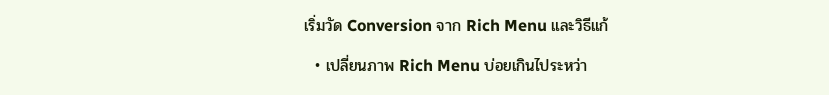เริ่มวัด Conversion จาก Rich Menu และวิธีแก้

  • เปลี่ยนภาพ Rich Menu บ่อยเกินไประหว่า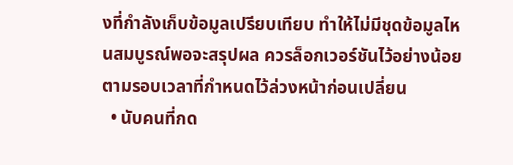งที่กำลังเก็บข้อมูลเปรียบเทียบ ทำให้ไม่มีชุดข้อมูลไหนสมบูรณ์พอจะสรุปผล ควรล็อกเวอร์ชันไว้อย่างน้อยตามรอบเวลาที่กำหนดไว้ล่วงหน้าก่อนเปลี่ยน
  • นับคนที่กด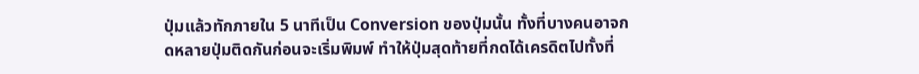ปุ่มแล้วทักภายใน 5 นาทีเป็น Conversion ของปุ่มนั้น ทั้งที่บางคนอาจกดหลายปุ่มติดกันก่อนจะเริ่มพิมพ์ ทำให้ปุ่มสุดท้ายที่กดได้เครดิตไปทั้งที่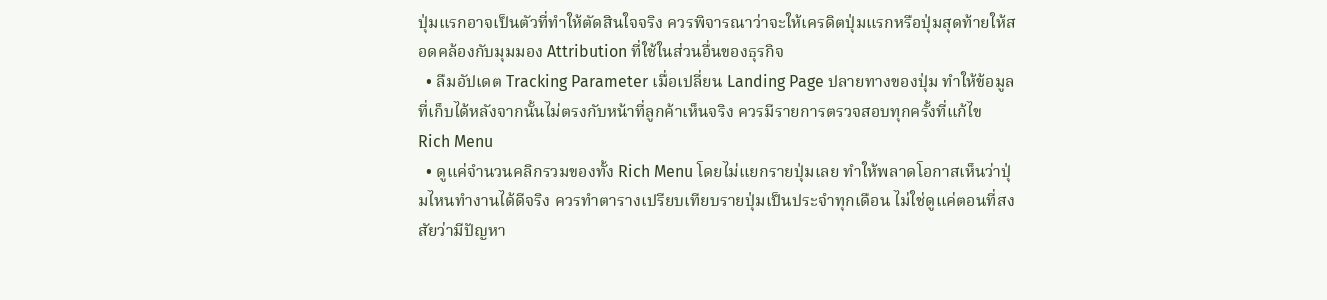ปุ่มแรกอาจเป็นตัวที่ทำให้ตัดสินใจจริง ควรพิจารณาว่าจะให้เครดิตปุ่มแรกหรือปุ่มสุดท้ายให้สอดคล้องกับมุมมอง Attribution ที่ใช้ในส่วนอื่นของธุรกิจ
  • ลืมอัปเดต Tracking Parameter เมื่อเปลี่ยน Landing Page ปลายทางของปุ่ม ทำให้ข้อมูลที่เก็บได้หลังจากนั้นไม่ตรงกับหน้าที่ลูกค้าเห็นจริง ควรมีรายการตรวจสอบทุกครั้งที่แก้ไข Rich Menu
  • ดูแค่จำนวนคลิกรวมของทั้ง Rich Menu โดยไม่แยกรายปุ่มเลย ทำให้พลาดโอกาสเห็นว่าปุ่มไหนทำงานได้ดีจริง ควรทำตารางเปรียบเทียบรายปุ่มเป็นประจำทุกเดือน ไม่ใช่ดูแค่ตอนที่สงสัยว่ามีปัญหา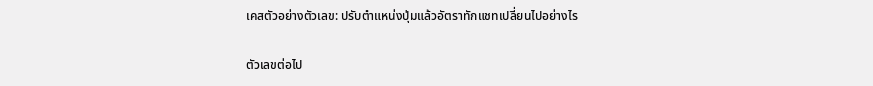เคสตัวอย่างตัวเลข: ปรับตำแหน่งปุ่มแล้วอัตราทักแชทเปลี่ยนไปอย่างไร

ตัวเลขต่อไป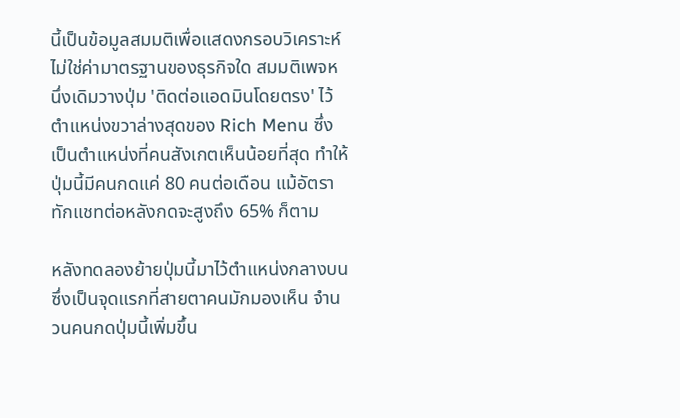นี้เป็นข้อมูลสมมติเพื่อแสดงกรอบวิเคราะห์ ไม่ใช่ค่ามาตรฐานของธุรกิจใด สมมติเพจหนึ่งเดิมวางปุ่ม 'ติดต่อแอดมินโดยตรง' ไว้ตำแหน่งขวาล่างสุดของ Rich Menu ซึ่งเป็นตำแหน่งที่คนสังเกตเห็นน้อยที่สุด ทำให้ปุ่มนี้มีคนกดแค่ 80 คนต่อเดือน แม้อัตราทักแชทต่อหลังกดจะสูงถึง 65% ก็ตาม

หลังทดลองย้ายปุ่มนี้มาไว้ตำแหน่งกลางบนซึ่งเป็นจุดแรกที่สายตาคนมักมองเห็น จำนวนคนกดปุ่มนี้เพิ่มขึ้น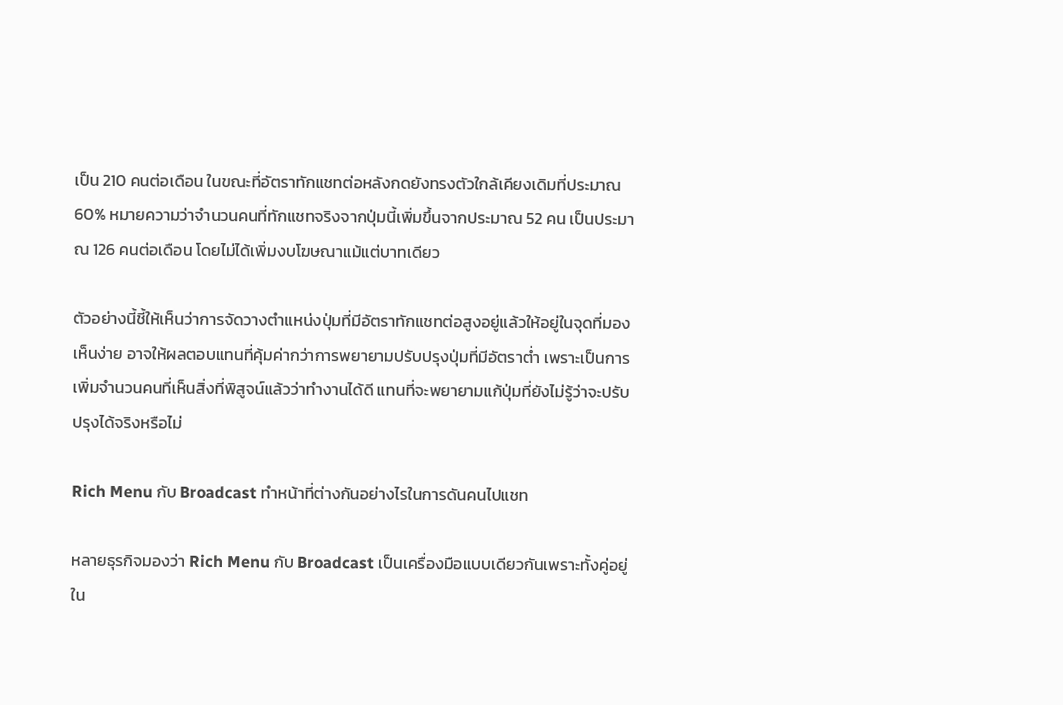เป็น 210 คนต่อเดือน ในขณะที่อัตราทักแชทต่อหลังกดยังทรงตัวใกล้เคียงเดิมที่ประมาณ 60% หมายความว่าจำนวนคนที่ทักแชทจริงจากปุ่มนี้เพิ่มขึ้นจากประมาณ 52 คน เป็นประมาณ 126 คนต่อเดือน โดยไม่ได้เพิ่มงบโฆษณาแม้แต่บาทเดียว

ตัวอย่างนี้ชี้ให้เห็นว่าการจัดวางตำแหน่งปุ่มที่มีอัตราทักแชทต่อสูงอยู่แล้วให้อยู่ในจุดที่มองเห็นง่าย อาจให้ผลตอบแทนที่คุ้มค่ากว่าการพยายามปรับปรุงปุ่มที่มีอัตราต่ำ เพราะเป็นการเพิ่มจำนวนคนที่เห็นสิ่งที่พิสูจน์แล้วว่าทำงานได้ดี แทนที่จะพยายามแก้ปุ่มที่ยังไม่รู้ว่าจะปรับปรุงได้จริงหรือไม่

Rich Menu กับ Broadcast ทำหน้าที่ต่างกันอย่างไรในการดันคนไปแชท

หลายธุรกิจมองว่า Rich Menu กับ Broadcast เป็นเครื่องมือแบบเดียวกันเพราะทั้งคู่อยู่ใน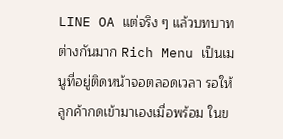LINE OA แต่จริง ๆ แล้วบทบาทต่างกันมาก Rich Menu เป็นเมนูที่อยู่ติดหน้าจอตลอดเวลา รอให้ลูกค้ากดเข้ามาเองเมื่อพร้อม ในข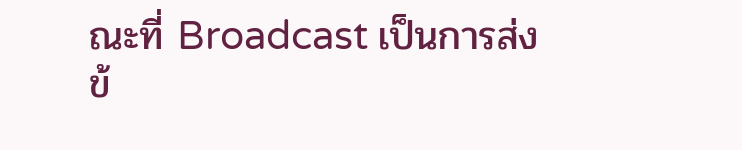ณะที่ Broadcast เป็นการส่งข้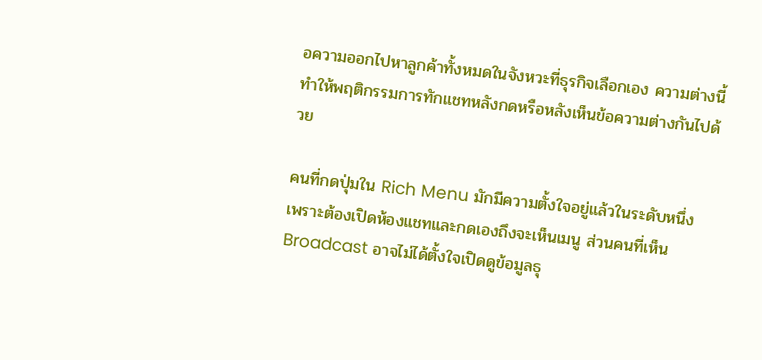อความออกไปหาลูกค้าทั้งหมดในจังหวะที่ธุรกิจเลือกเอง ความต่างนี้ทำให้พฤติกรรมการทักแชทหลังกดหรือหลังเห็นข้อความต่างกันไปด้วย

คนที่กดปุ่มใน Rich Menu มักมีความตั้งใจอยู่แล้วในระดับหนึ่ง เพราะต้องเปิดห้องแชทและกดเองถึงจะเห็นเมนู ส่วนคนที่เห็น Broadcast อาจไม่ได้ตั้งใจเปิดดูข้อมูลธุ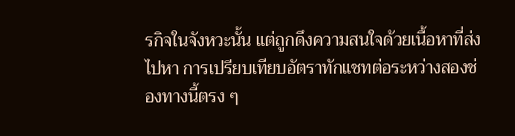รกิจในจังหวะนั้น แต่ถูกดึงความสนใจด้วยเนื้อหาที่ส่งไปหา การเปรียบเทียบอัตราทักแชทต่อระหว่างสองช่องทางนี้ตรง ๆ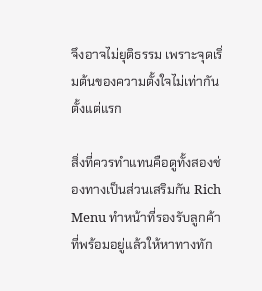จึงอาจไม่ยุติธรรม เพราะจุดเริ่มต้นของความตั้งใจไม่เท่ากันตั้งแต่แรก

สิ่งที่ควรทำแทนคือดูทั้งสองช่องทางเป็นส่วนเสริมกัน Rich Menu ทำหน้าที่รองรับลูกค้าที่พร้อมอยู่แล้วให้หาทางทัก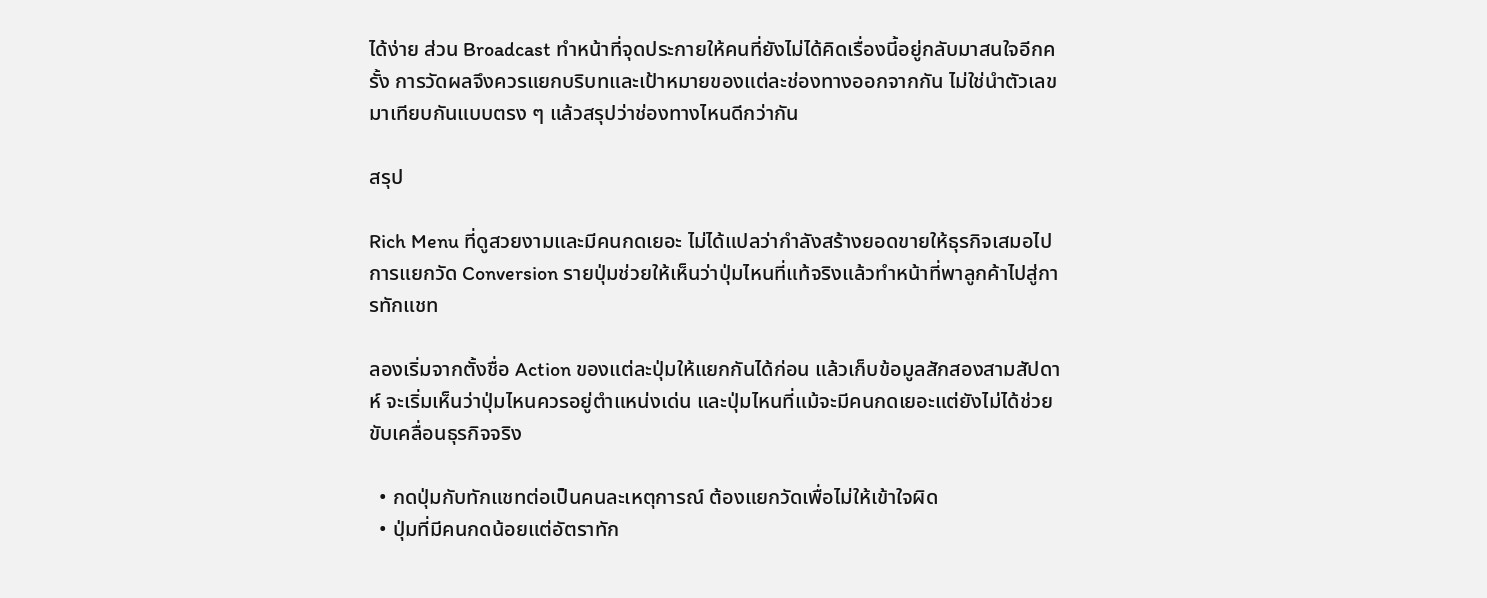ได้ง่าย ส่วน Broadcast ทำหน้าที่จุดประกายให้คนที่ยังไม่ได้คิดเรื่องนี้อยู่กลับมาสนใจอีกครั้ง การวัดผลจึงควรแยกบริบทและเป้าหมายของแต่ละช่องทางออกจากกัน ไม่ใช่นำตัวเลขมาเทียบกันแบบตรง ๆ แล้วสรุปว่าช่องทางไหนดีกว่ากัน

สรุป

Rich Menu ที่ดูสวยงามและมีคนกดเยอะ ไม่ได้แปลว่ากำลังสร้างยอดขายให้ธุรกิจเสมอไป การแยกวัด Conversion รายปุ่มช่วยให้เห็นว่าปุ่มไหนที่แท้จริงแล้วทำหน้าที่พาลูกค้าไปสู่การทักแชท

ลองเริ่มจากตั้งชื่อ Action ของแต่ละปุ่มให้แยกกันได้ก่อน แล้วเก็บข้อมูลสักสองสามสัปดาห์ จะเริ่มเห็นว่าปุ่มไหนควรอยู่ตำแหน่งเด่น และปุ่มไหนที่แม้จะมีคนกดเยอะแต่ยังไม่ได้ช่วยขับเคลื่อนธุรกิจจริง

  • กดปุ่มกับทักแชทต่อเป็นคนละเหตุการณ์ ต้องแยกวัดเพื่อไม่ให้เข้าใจผิด
  • ปุ่มที่มีคนกดน้อยแต่อัตราทัก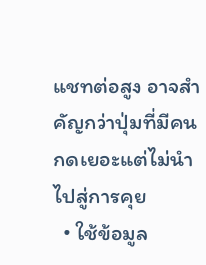แชทต่อสูง อาจสำคัญกว่าปุ่มที่มีคนกดเยอะแต่ไม่นำไปสู่การคุย
  • ใช้ข้อมูล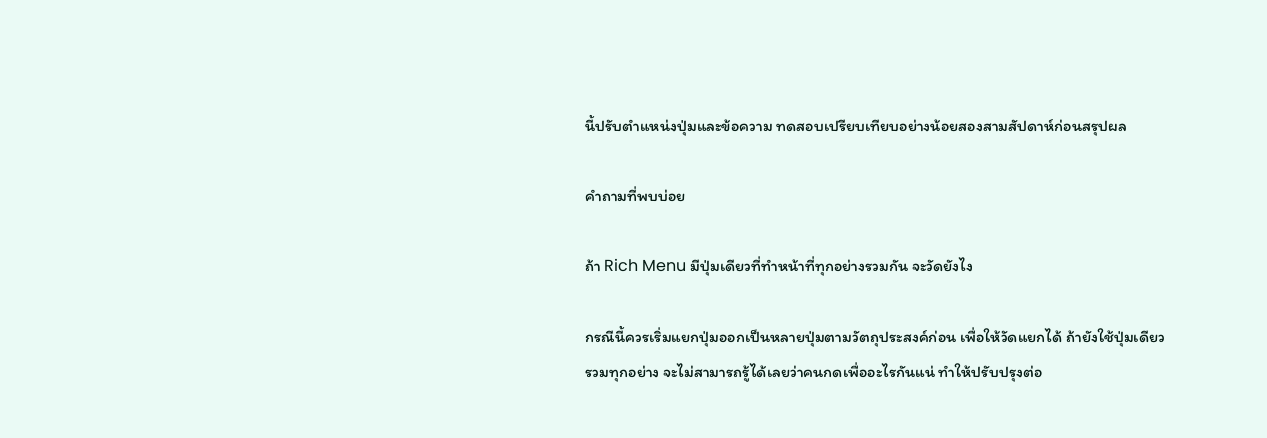นี้ปรับตำแหน่งปุ่มและข้อความ ทดสอบเปรียบเทียบอย่างน้อยสองสามสัปดาห์ก่อนสรุปผล

คำถามที่พบบ่อย

ถ้า Rich Menu มีปุ่มเดียวที่ทำหน้าที่ทุกอย่างรวมกัน จะวัดยังไง

กรณีนี้ควรเริ่มแยกปุ่มออกเป็นหลายปุ่มตามวัตถุประสงค์ก่อน เพื่อให้วัดแยกได้ ถ้ายังใช้ปุ่มเดียวรวมทุกอย่าง จะไม่สามารถรู้ได้เลยว่าคนกดเพื่ออะไรกันแน่ ทำให้ปรับปรุงต่อ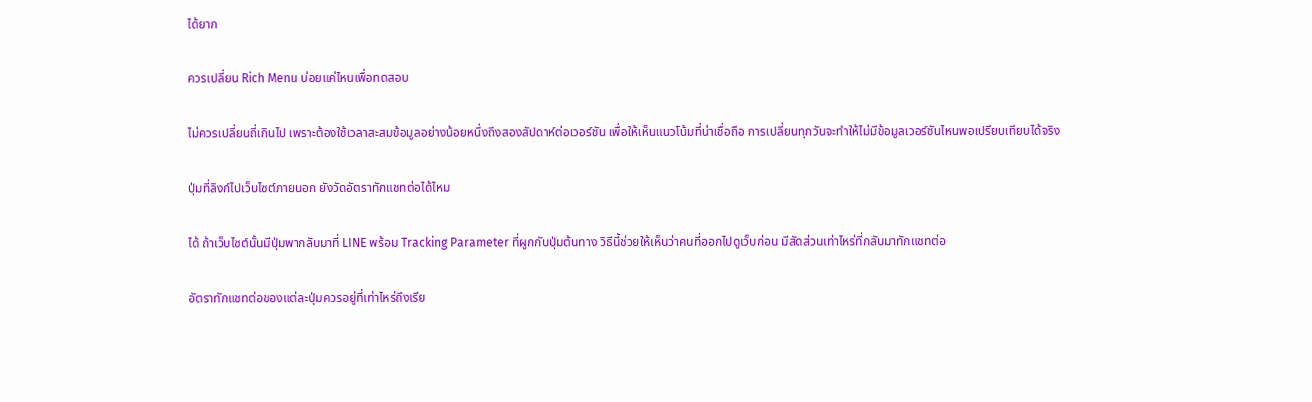ได้ยาก

ควรเปลี่ยน Rich Menu บ่อยแค่ไหนเพื่อทดสอบ

ไม่ควรเปลี่ยนถี่เกินไป เพราะต้องใช้เวลาสะสมข้อมูลอย่างน้อยหนึ่งถึงสองสัปดาห์ต่อเวอร์ชัน เพื่อให้เห็นแนวโน้มที่น่าเชื่อถือ การเปลี่ยนทุกวันจะทำให้ไม่มีข้อมูลเวอร์ชันไหนพอเปรียบเทียบได้จริง

ปุ่มที่ลิงก์ไปเว็บไซต์ภายนอก ยังวัดอัตราทักแชทต่อได้ไหม

ได้ ถ้าเว็บไซต์นั้นมีปุ่มพากลับมาที่ LINE พร้อม Tracking Parameter ที่ผูกกับปุ่มต้นทาง วิธีนี้ช่วยให้เห็นว่าคนที่ออกไปดูเว็บก่อน มีสัดส่วนเท่าไหร่ที่กลับมาทักแชทต่อ

อัตราทักแชทต่อของแต่ละปุ่มควรอยู่ที่เท่าไหร่ถึงเรีย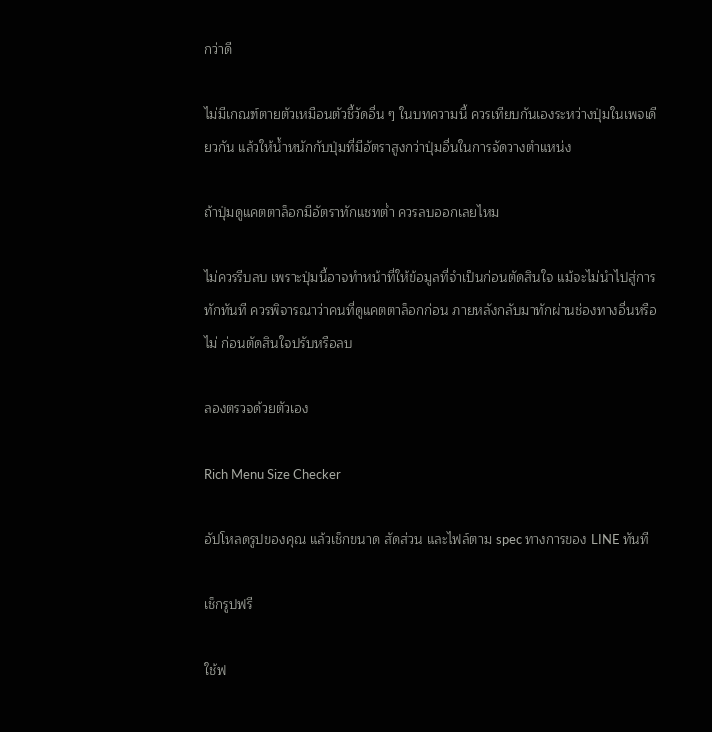กว่าดี

ไม่มีเกณฑ์ตายตัวเหมือนตัวชี้วัดอื่น ๆ ในบทความนี้ ควรเทียบกันเองระหว่างปุ่มในเพจเดียวกัน แล้วให้น้ำหนักกับปุ่มที่มีอัตราสูงกว่าปุ่มอื่นในการจัดวางตำแหน่ง

ถ้าปุ่มดูแคตตาล็อกมีอัตราทักแชทต่ำ ควรลบออกเลยไหม

ไม่ควรรีบลบ เพราะปุ่มนี้อาจทำหน้าที่ให้ข้อมูลที่จำเป็นก่อนตัดสินใจ แม้จะไม่นำไปสู่การทักทันที ควรพิจารณาว่าคนที่ดูแคตตาล็อกก่อน ภายหลังกลับมาทักผ่านช่องทางอื่นหรือไม่ ก่อนตัดสินใจปรับหรือลบ

ลองตรวจด้วยตัวเอง

Rich Menu Size Checker

อัปโหลดรูปของคุณ แล้วเช็กขนาด สัดส่วน และไฟล์ตาม spec ทางการของ LINE ทันที

เช็กรูปฟรี

ใช้ฟ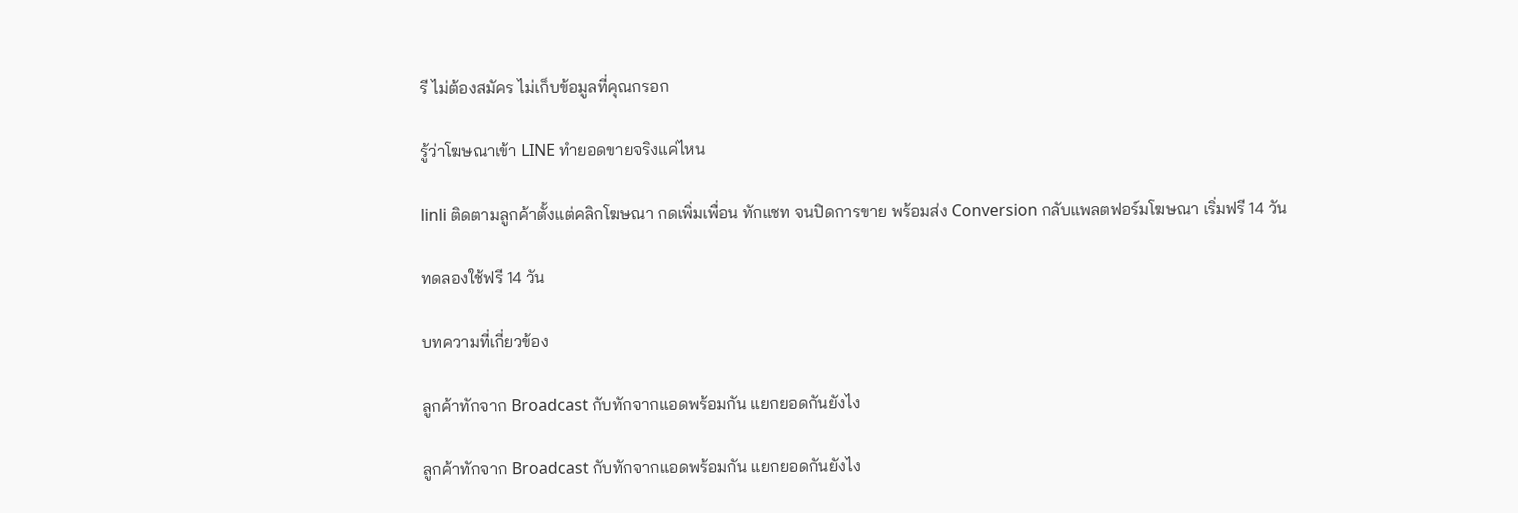รี ไม่ต้องสมัคร ไม่เก็บข้อมูลที่คุณกรอก

รู้ว่าโฆษณาเข้า LINE ทำยอดขายจริงแค่ไหน

linli ติดตามลูกค้าตั้งแต่คลิกโฆษณา กดเพิ่มเพื่อน ทักแชท จนปิดการขาย พร้อมส่ง Conversion กลับแพลตฟอร์มโฆษณา เริ่มฟรี 14 วัน

ทดลองใช้ฟรี 14 วัน

บทความที่เกี่ยวข้อง

ลูกค้าทักจาก Broadcast กับทักจากแอดพร้อมกัน แยกยอดกันยังไง

ลูกค้าทักจาก Broadcast กับทักจากแอดพร้อมกัน แยกยอดกันยังไง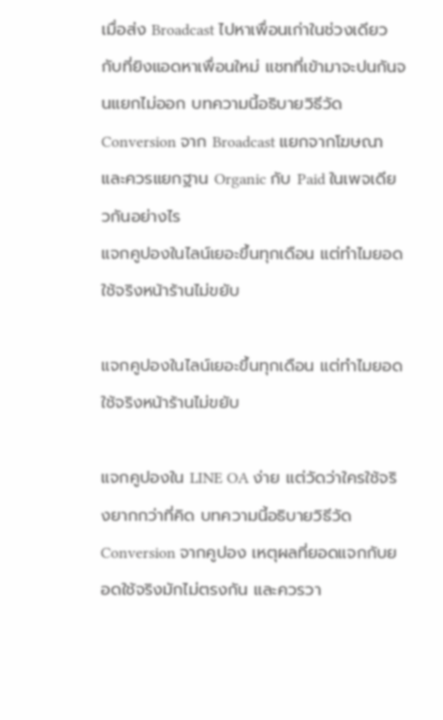เมื่อส่ง Broadcast ไปหาเพื่อนเก่าในช่วงเดียวกับที่ยิงแอดหาเพื่อนใหม่ แชทที่เข้ามาจะปนกันจนแยกไม่ออก บทความนี้อธิบายวิธีวัด Conversion จาก Broadcast แยกจากโฆษณา และควรแยกฐาน Organic กับ Paid ในเพจเดียวกันอย่างไร
แจกคูปองในไลน์เยอะขึ้นทุกเดือน แต่ทำไมยอดใช้จริงหน้าร้านไม่ขยับ

แจกคูปองในไลน์เยอะขึ้นทุกเดือน แต่ทำไมยอดใช้จริงหน้าร้านไม่ขยับ

แจกคูปองใน LINE OA ง่าย แต่วัดว่าใครใช้จริงยากกว่าที่คิด บทความนี้อธิบายวิธีวัด Conversion จากคูปอง เหตุผลที่ยอดแจกกับยอดใช้จริงมักไม่ตรงกัน และควรวา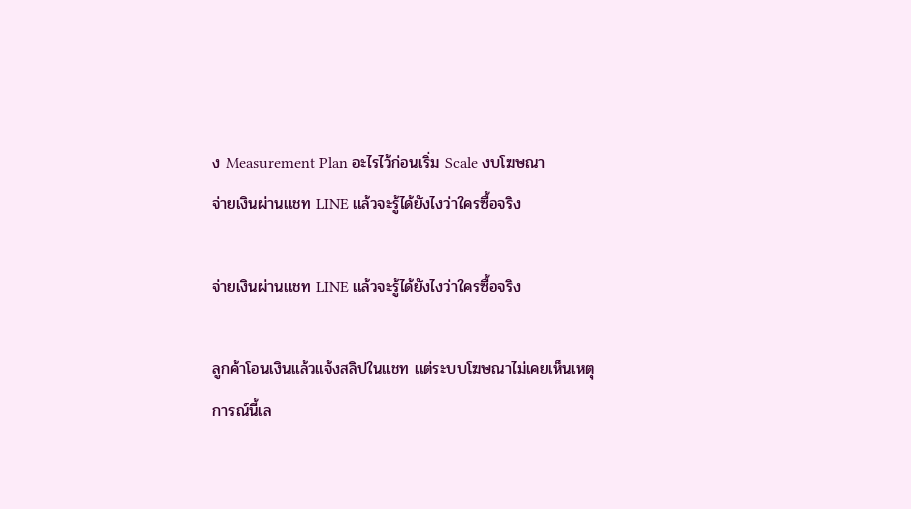ง Measurement Plan อะไรไว้ก่อนเริ่ม Scale งบโฆษณา
จ่ายเงินผ่านแชท LINE แล้วจะรู้ได้ยังไงว่าใครซื้อจริง

จ่ายเงินผ่านแชท LINE แล้วจะรู้ได้ยังไงว่าใครซื้อจริง

ลูกค้าโอนเงินแล้วแจ้งสลิปในแชท แต่ระบบโฆษณาไม่เคยเห็นเหตุการณ์นี้เล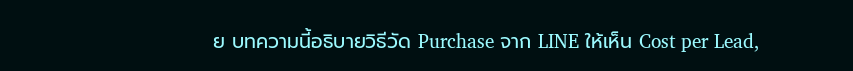ย บทความนี้อธิบายวิธีวัด Purchase จาก LINE ให้เห็น Cost per Lead,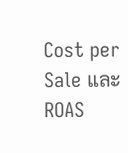Cost per Sale และ ROAS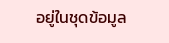อยู่ในชุดข้อมูล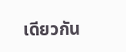เดียวกัน